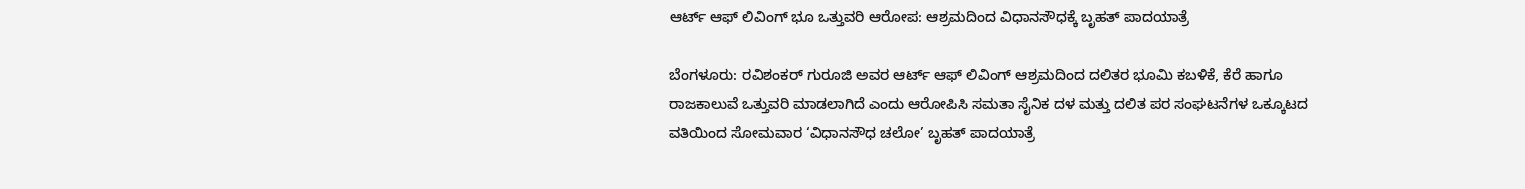ಆರ್ಟ್ ಆಫ್ ಲಿವಿಂಗ್ ಭೂ ಒತ್ತುವರಿ ಆರೋಪ: ಆಶ್ರಮದಿಂದ ವಿಧಾನಸೌಧಕ್ಕೆ ಬೃಹತ್ ಪಾದಯಾತ್ರೆ

ಬೆಂಗಳೂರು: ರವಿಶಂಕರ್ ಗುರೂಜಿ ಅವರ ಆರ್ಟ್ ಆಫ್ ಲಿವಿಂಗ್ ಆಶ್ರಮದಿಂದ ದಲಿತರ ಭೂಮಿ ಕಬಳಿಕೆ, ಕೆರೆ ಹಾಗೂ ರಾಜಕಾಲುವೆ ಒತ್ತುವರಿ ಮಾಡಲಾಗಿದೆ ಎಂದು ಆರೋಪಿಸಿ ಸಮತಾ ಸೈನಿಕ ದಳ ಮತ್ತು ದಲಿತ ಪರ ಸಂಘಟನೆಗಳ ಒಕ್ಕೂಟದ ವತಿಯಿಂದ ಸೋಮವಾರ ‘ವಿಧಾನಸೌಧ ಚಲೋ’ ಬೃಹತ್ ಪಾದಯಾತ್ರೆ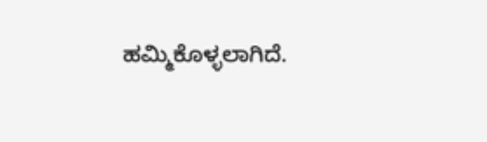ಹಮ್ಮಿಕೊಳ್ಳಲಾಗಿದೆ.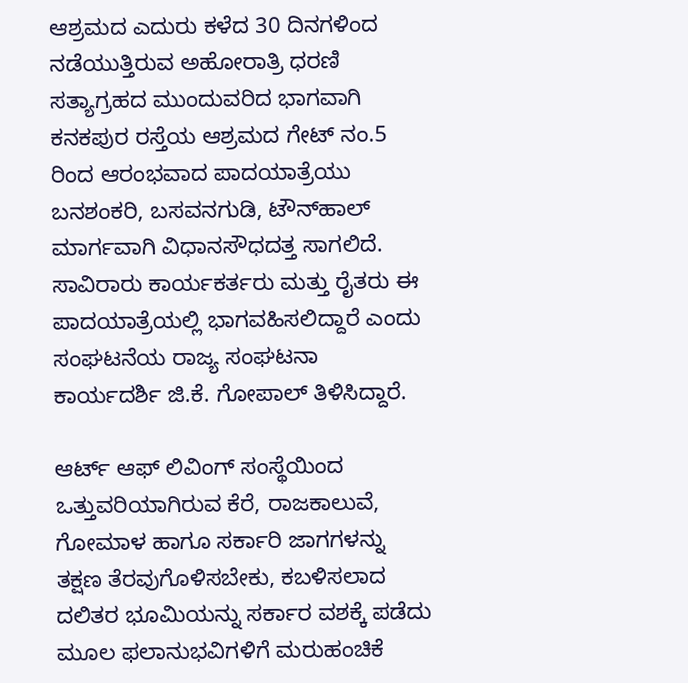ಆಶ್ರಮದ ಎದುರು ಕಳೆದ 30 ದಿನಗಳಿಂದ ನಡೆಯುತ್ತಿರುವ ಅಹೋರಾತ್ರಿ ಧರಣಿ ಸತ್ಯಾಗ್ರಹದ ಮುಂದುವರಿದ ಭಾಗವಾಗಿ ಕನಕಪುರ ರಸ್ತೆಯ ಆಶ್ರಮದ ಗೇಟ್ ನಂ.5 ರಿಂದ ಆರಂಭವಾದ ಪಾದಯಾತ್ರೆಯು ಬನಶಂಕರಿ, ಬಸವನಗುಡಿ, ಟೌನ್‌ಹಾಲ್ ಮಾರ್ಗವಾಗಿ ವಿಧಾನಸೌಧದತ್ತ ಸಾಗಲಿದೆ. ಸಾವಿರಾರು ಕಾರ್ಯಕರ್ತರು ಮತ್ತು ರೈತರು ಈ ಪಾದಯಾತ್ರೆಯಲ್ಲಿ ಭಾಗವಹಿಸಲಿದ್ದಾರೆ ಎಂದು ಸಂಘಟನೆಯ ರಾಜ್ಯ ಸಂಘಟನಾ ಕಾರ್ಯದರ್ಶಿ ಜಿ.ಕೆ. ಗೋಪಾಲ್ ತಿಳಿಸಿದ್ದಾರೆ.

ಆರ್ಟ್ ಆಫ್ ಲಿವಿಂಗ್ ಸಂಸ್ಥೆಯಿಂದ ಒತ್ತುವರಿಯಾಗಿರುವ ಕೆರೆ, ರಾಜಕಾಲುವೆ, ಗೋಮಾಳ ಹಾಗೂ ಸರ್ಕಾರಿ ಜಾಗಗಳನ್ನು ತಕ್ಷಣ ತೆರವುಗೊಳಿಸಬೇಕು, ಕಬಳಿಸಲಾದ ದಲಿತರ ಭೂಮಿಯನ್ನು ಸರ್ಕಾರ ವಶಕ್ಕೆ ಪಡೆದು ಮೂಲ ಫಲಾನುಭವಿಗಳಿಗೆ ಮರುಹಂಚಿಕೆ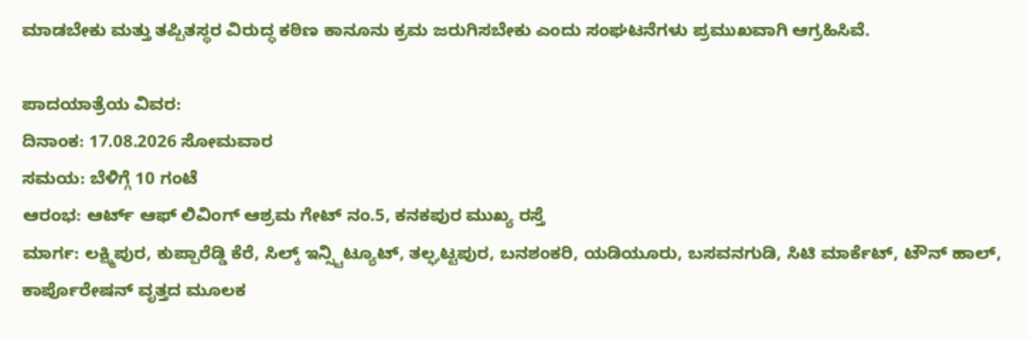ಮಾಡಬೇಕು ಮತ್ತು ತಪ್ಪಿತಸ್ಥರ ವಿರುದ್ಧ ಕಠಿಣ ಕಾನೂನು ಕ್ರಮ ಜರುಗಿಸಬೇಕು ಎಂದು ಸಂಘಟನೆಗಳು ಪ್ರಮುಖವಾಗಿ ಆಗ್ರಹಿಸಿವೆ.

ಪಾದಯಾತ್ರೆಯ ವಿವರ:
ದಿನಾಂಕ: 17.08.2026 ಸೋಮವಾರ
ಸಮಯ: ಬೆಳಿಗ್ಗೆ 10 ಗಂಟೆ
ಆರಂಭ: ಆರ್ಟ್ ಆಫ್ ಲಿವಿಂಗ್ ಆಶ್ರಮ ಗೇಟ್ ನಂ.5, ಕನಕಪುರ ಮುಖ್ಯ ರಸ್ತೆ
ಮಾರ್ಗ: ಲಕ್ಷ್ಮಿಪುರ, ಕುಪ್ಪಾರೆಡ್ಡಿ ಕೆರೆ, ಸಿಲ್ಕ್ ಇನ್ಸ್ಟಿಟ್ಯೂಟ್, ತಲ್ಘಟ್ಟಪುರ, ಬನಶಂಕರಿ, ಯಡಿಯೂರು, ಬಸವನಗುಡಿ, ಸಿಟಿ ಮಾರ್ಕೆಟ್, ಟೌನ್ ಹಾಲ್, ಕಾರ್ಪೊರೇಷನ್ ವೃತ್ತದ ಮೂಲಕ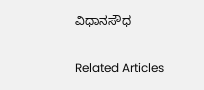ವಿಧಾನಸೌಧ

Related Articles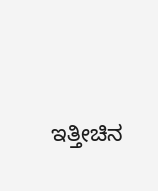ಇತ್ತೀಚಿನ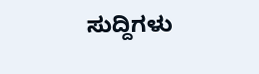ಸುದ್ದಿಗಳು